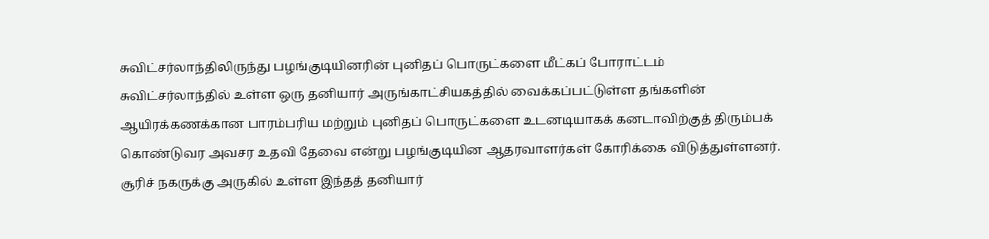சுவிட்சர்லாந்திலிருந்து பழங்குடியினரின் புனிதப் பொருட்களை மீட்கப் போராட்டம்
சுவிட்சர்லாந்தில் உள்ள ஒரு தனியார் அருங்காட்சியகத்தில் வைக்கப்பட்டுள்ள தங்களின் ஆயிரக்கணக்கான பாரம்பரிய மற்றும் புனிதப் பொருட்களை உடனடியாகக் கனடாவிற்குத் திரும்பக் கொண்டுவர அவசர உதவி தேவை என்று பழங்குடியின ஆதரவாளர்கள் கோரிக்கை விடுத்துள்ளனர்.
சூரிச் நகருக்கு அருகில் உள்ள இந்தத் தனியார்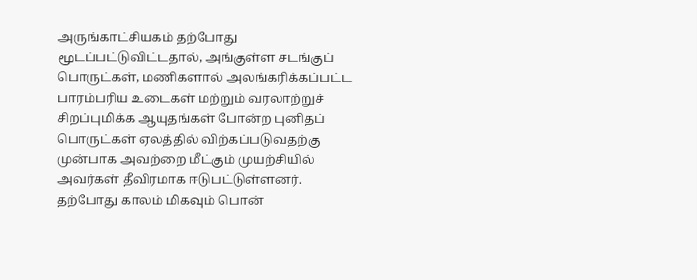அருங்காட்சியகம் தற்போது மூடப்பட்டுவிட்டதால், அங்குள்ள சடங்குப் பொருட்கள், மணிகளால் அலங்கரிக்கப்பட்ட பாரம்பரிய உடைகள் மற்றும் வரலாற்றுச் சிறப்புமிக்க ஆயுதங்கள் போன்ற புனிதப் பொருட்கள் ஏலத்தில் விற்கப்படுவதற்கு முன்பாக அவற்றை மீட்கும் முயற்சியில் அவர்கள் தீவிரமாக ஈடுபட்டுள்ளனர்.
தற்போது காலம் மிகவும் பொன்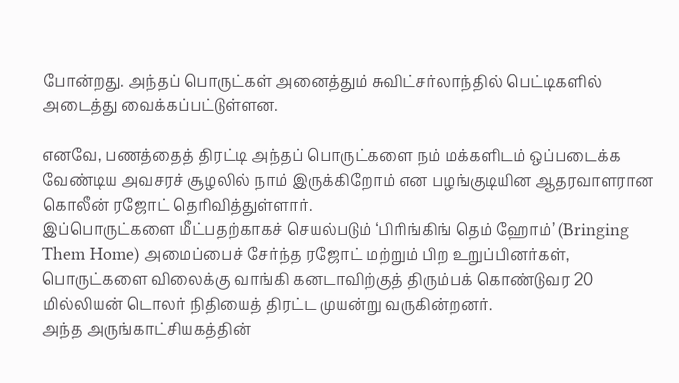போன்றது. அந்தப் பொருட்கள் அனைத்தும் சுவிட்சர்லாந்தில் பெட்டிகளில் அடைத்து வைக்கப்பட்டுள்ளன.

எனவே, பணத்தைத் திரட்டி அந்தப் பொருட்களை நம் மக்களிடம் ஒப்படைக்க வேண்டிய அவசரச் சூழலில் நாம் இருக்கிறோம் என பழங்குடியின ஆதரவாளரான கொலீன் ரஜோட் தெரிவித்துள்ளார்.
இப்பொருட்களை மீட்பதற்காகச் செயல்படும் ‘பிரிங்கிங் தெம் ஹோம்’ (Bringing Them Home) அமைப்பைச் சேர்ந்த ரஜோட் மற்றும் பிற உறுப்பினர்கள், பொருட்களை விலைக்கு வாங்கி கனடாவிற்குத் திரும்பக் கொண்டுவர 20 மில்லியன் டொலர் நிதியைத் திரட்ட முயன்று வருகின்றனர்.
அந்த அருங்காட்சியகத்தின்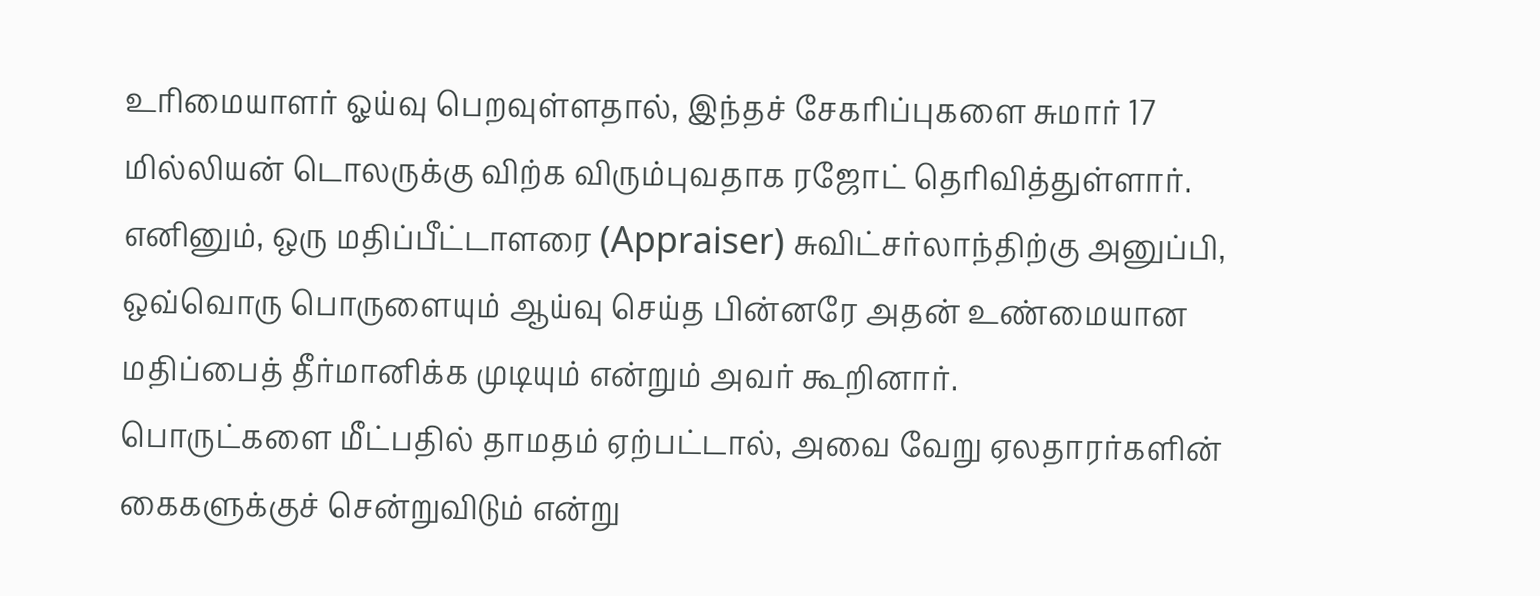உரிமையாளர் ஓய்வு பெறவுள்ளதால், இந்தச் சேகரிப்புகளை சுமார் 17 மில்லியன் டொலருக்கு விற்க விரும்புவதாக ரஜோட் தெரிவித்துள்ளார்.
எனினும், ஒரு மதிப்பீட்டாளரை (Appraiser) சுவிட்சர்லாந்திற்கு அனுப்பி, ஒவ்வொரு பொருளையும் ஆய்வு செய்த பின்னரே அதன் உண்மையான மதிப்பைத் தீர்மானிக்க முடியும் என்றும் அவர் கூறினார்.
பொருட்களை மீட்பதில் தாமதம் ஏற்பட்டால், அவை வேறு ஏலதாரர்களின் கைகளுக்குச் சென்றுவிடும் என்று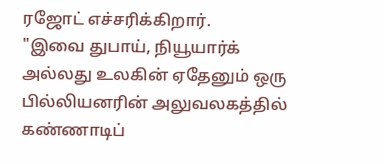ரஜோட் எச்சரிக்கிறார்.
"இவை துபாய், நியூயார்க் அல்லது உலகின் ஏதேனும் ஒரு பில்லியனரின் அலுவலகத்தில் கண்ணாடிப்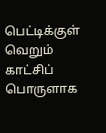பெட்டிக்குள் வெறும் காட்சிப் பொருளாக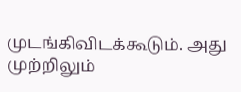முடங்கிவிடக்கூடும். அது முற்றிலும்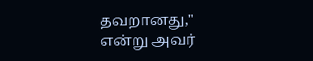தவறானது," என்று அவர்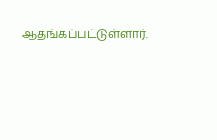ஆதங்கப்பட்டுள்ளார்.